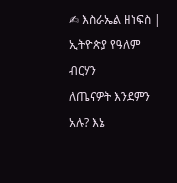✍ እስራኤል ዘነፍስ | ኢትዮጵያ የዓለም ብርሃን
ለጤናዎት እንደምን አሉ? እኔ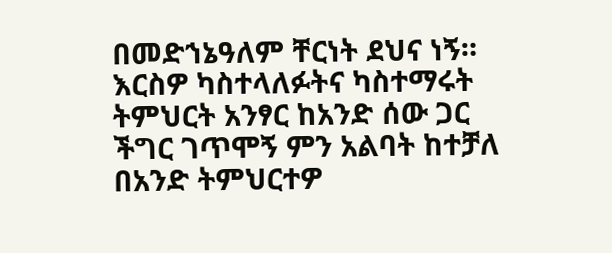በመድኀኔዓለም ቸርነት ደህና ነኝ። እርስዎ ካስተላለፉትና ካስተማሩት ትምህርት አንፃር ከአንድ ሰው ጋር ችግር ገጥሞኝ ምን አልባት ከተቻለ በአንድ ትምህርተዎ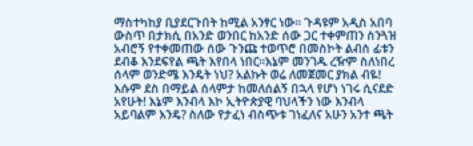ማስተካከያ ቢያደርጉበት ከሚል አንፃር ነው። ጉዳዩም አዲስ አበባ ውስጥ በታክሲ በአንድ ወንበር ከአንድ ሰው ጋር ተቀምጠን ስንጓዝ አብሮኝ የተቀመጠው ሰው ጉንጩ ተወጥሮ በመስኮት ልብስ ፊቱን ደብቆ እንደፍየል ጫት እየበላ ነበር።እኔም መንገዱ ረዥም ስለነበረ ሰላም ወንድሜ እንዴት ነህ? አልኩት ወሬ ለመጀመር ያክል ብዬ! እሱም ደስ በማይል ሰላምታ ከመለሰልኝ በኋላ የሆነ ነገሩ ሲናደድ አየሁት! እኔም እንብላ እኮ ኢትዮጵያዊ ባህላችን ነው እንብላ አይባልም እንዴ? ስለው የታፈነ ብስጭቱ ገነፈለና አሁን አንተ ጫት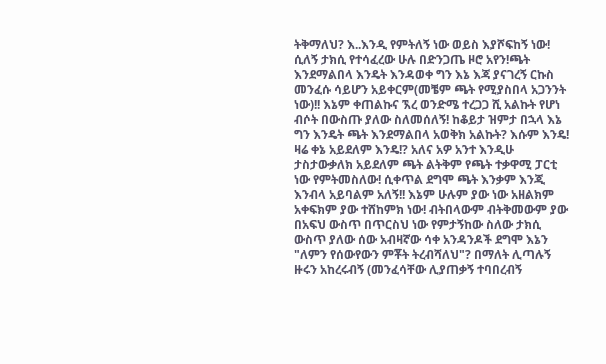ትቅማለህ? እ..እንዲ የምትለኝ ነው ወይስ እያሾፍከኝ ነው! ሲለኝ ታክሲ የተሳፈረው ሁሉ በድንጋጤ ዞሮ አየን!ጫት እንደማልበላ እንዴት እንዳወቀ ግን እኔ እጃ ያናገረኝ ርኩስ መንፈሱ ሳይሆን አይቀርም(መቼም ጫት የሚያስበላ አጋንንት ነው)!! እኔም ቀጠልኩና ኧረ ወንድሜ ተረጋጋ ሺ አልኩት የሆነ ብሶት በውስጡ ያለው ስለመሰለኝ! ከቆይታ ዝምታ በኋላ እኔ ግን እንዴት ጫት እንደማልበላ አወቅክ አልኩት? እሱም እንዴ! ዛሬ ቀኔ አይደለም እንዴ!? አለና አዎ አንተ እንዲሁ ታስታውቃለክ አይደለም ጫት ልትቅም የጫት ተቃዋሚ ፓርቲ ነው የምትመስለው! ሲቀጥል ደግሞ ጫት እንቃም እንጂ እንብላ አይባልም አለኝ!! እኔም ሁሉም ያው ነው አዘልክም አቀፍክም ያው ተሸከምክ ነው! ብትበላውም ብትቅመውም ያው በአፍህ ውስጥ በጥርስህ ነው የምታኝከው ስለው ታክሲ ውስጥ ያለው ሰው አብዛኛው ሳቀ አንዳንዶች ደግሞ እኔን "ለምን የሰውየውን ምቾት ትረብሻለህ"? በማለት ሊጣሉኝ ዙሩን አከረሩብኝ (መንፈሳቸው ሊያጠቃኝ ተባበረብኝ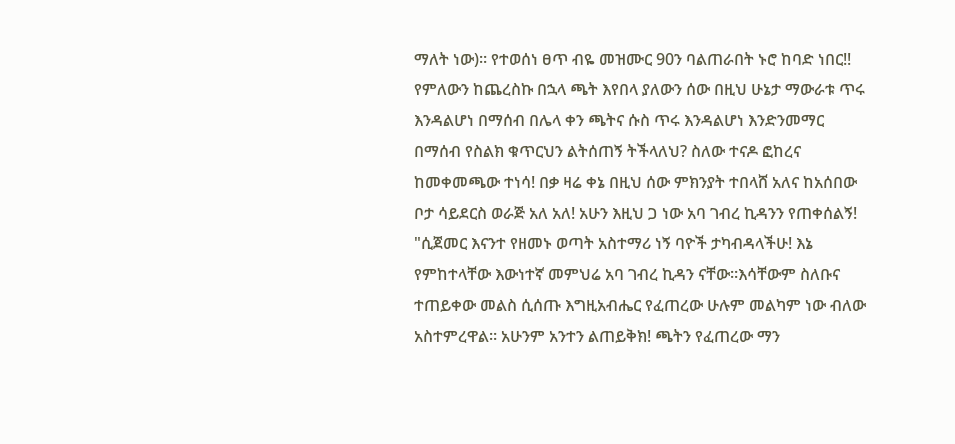ማለት ነው)። የተወሰነ ፀጥ ብዬ መዝሙር 90ን ባልጠራበት ኑሮ ከባድ ነበር!! የምለውን ከጨረስኩ በኋላ ጫት እየበላ ያለውን ሰው በዚህ ሁኔታ ማውራቱ ጥሩ እንዳልሆነ በማሰብ በሌላ ቀን ጫትና ሱስ ጥሩ እንዳልሆነ እንድንመማር በማሰብ የስልክ ቁጥርህን ልትሰጠኝ ትችላለህ? ስለው ተናዶ ፎከረና ከመቀመጫው ተነሳ! በቃ ዛሬ ቀኔ በዚህ ሰው ምክንያት ተበላሸ አለና ከአሰበው ቦታ ሳይደርስ ወራጅ አለ አለ! አሁን እዚህ ጋ ነው አባ ገብረ ኪዳንን የጠቀሰልኝ! "ሲጀመር እናንተ የዘመኑ ወጣት አስተማሪ ነኝ ባዮች ታካብዳላችሁ! እኔ የምከተላቸው እውነተኛ መምህሬ አባ ገብረ ኪዳን ናቸው።እሳቸውም ስለቡና ተጠይቀው መልስ ሲሰጡ እግዚአብሔር የፈጠረው ሁሉም መልካም ነው ብለው አስተምረዋል። አሁንም አንተን ልጠይቅክ! ጫትን የፈጠረው ማን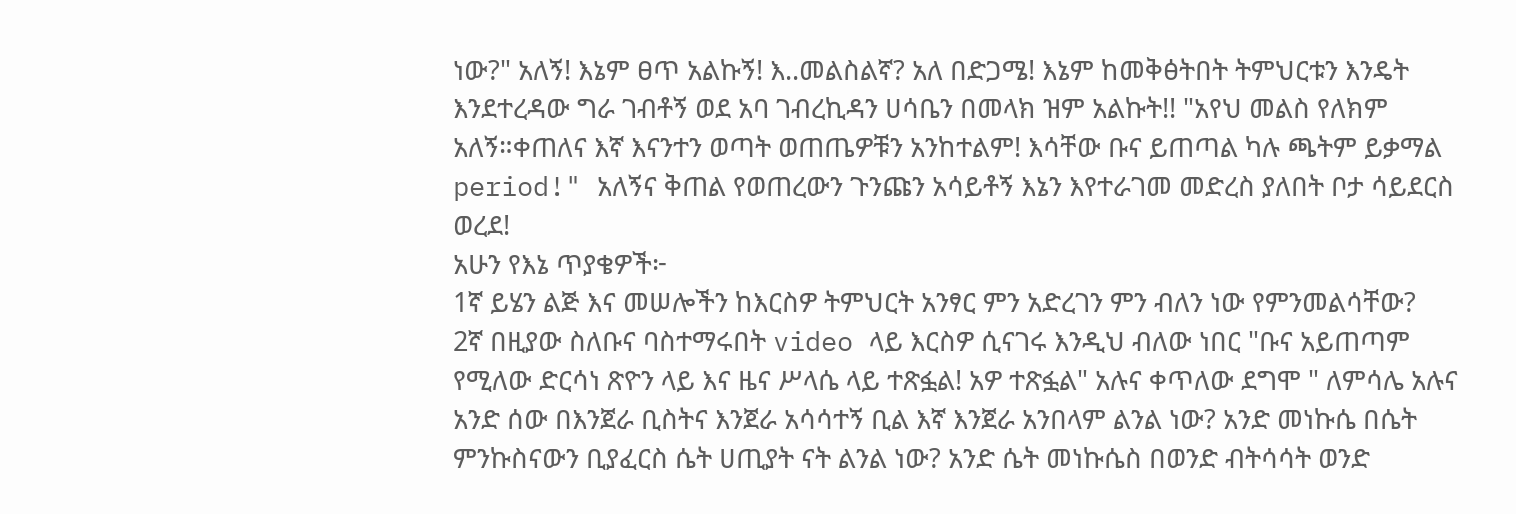ነው?" አለኝ! እኔም ፀጥ አልኩኝ! እ..መልስልኛ? አለ በድጋሜ! እኔም ከመቅፅትበት ትምህርቱን እንዴት እንደተረዳው ግራ ገብቶኝ ወደ አባ ገብረኪዳን ሀሳቤን በመላክ ዝም አልኩት!! "አየህ መልስ የለክም አለኝ።ቀጠለና እኛ እናንተን ወጣት ወጠጤዎቹን አንከተልም! እሳቸው ቡና ይጠጣል ካሉ ጫትም ይቃማል period!" አለኝና ቅጠል የወጠረውን ጉንጩን አሳይቶኝ እኔን እየተራገመ መድረስ ያለበት ቦታ ሳይደርስ ወረደ!
አሁን የእኔ ጥያቄዎች፦
1ኛ ይሄን ልጅ እና መሠሎችን ከእርስዎ ትምህርት አንፃር ምን አድረገን ምን ብለን ነው የምንመልሳቸው?
2ኛ በዚያው ስለቡና ባስተማሩበት video ላይ እርስዎ ሲናገሩ እንዲህ ብለው ነበር "ቡና አይጠጣም የሚለው ድርሳነ ጽዮን ላይ እና ዜና ሥላሴ ላይ ተጽፏል! አዎ ተጽፏል" አሉና ቀጥለው ደግሞ " ለምሳሌ አሉና አንድ ሰው በእንጀራ ቢስትና እንጀራ አሳሳተኝ ቢል እኛ እንጀራ አንበላም ልንል ነው? አንድ መነኩሴ በሴት ምንኩስናውን ቢያፈርስ ሴት ሀጢያት ናት ልንል ነው? አንድ ሴት መነኩሴስ በወንድ ብትሳሳት ወንድ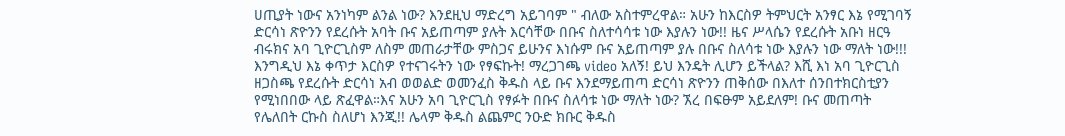ሀጢያት ነውና አንነካም ልንል ነው? እንደዚህ ማድረግ አይገባም " ብለው አስተምረዋል። አሁን ከእርስዎ ትምህርት አንፃር እኔ የሚገባኝ ድርሳነ ጽዮንን የደረሱት አባት ቡና አይጠጣም ያሉት እርሳቸው በቡና ስለተሳሳቱ ነው እያሉን ነው!! ዜና ሥላሴን የደረሱት አቡነ ዘርዓ ብሩክና አባ ጊዮርጊስም ለስም መጠራታቸው ምስጋና ይሁንና እነሱም ቡና አይጠጣም ያሉ በቡና ስለሳቱ ነው እያሉን ነው ማለት ነው!!! እንግዲህ እኔ ቀጥታ እርስዎ የተናገሩትን ነው የፃፍኩት! ማረጋገጫ video አለኝ! ይህ እንዴት ሊሆን ይችላል? እሺ እነ አባ ጊዮርጊስ ዘጋስጫ የደረሱት ድርሳነ አብ ወወልድ ወመንፈስ ቅዱስ ላይ ቡና እንደማይጠጣ ድርሳነ ጽዮንን ጠቅሰው በእለተ ሰንበተክርስቲያን የሚነበበው ላይ ጽፈዋል።እና አሁን አባ ጊዮርጊስ የፃፉት በቡና ስለሳቱ ነው ማለት ነው? ኧረ በፍፁም አይደለም! ቡና መጠጣት የሌለበት ርኩስ ስለሆነ እንጂ!! ሌላም ቅዱስ ልጨምር ንዑድ ክቡር ቅዱስ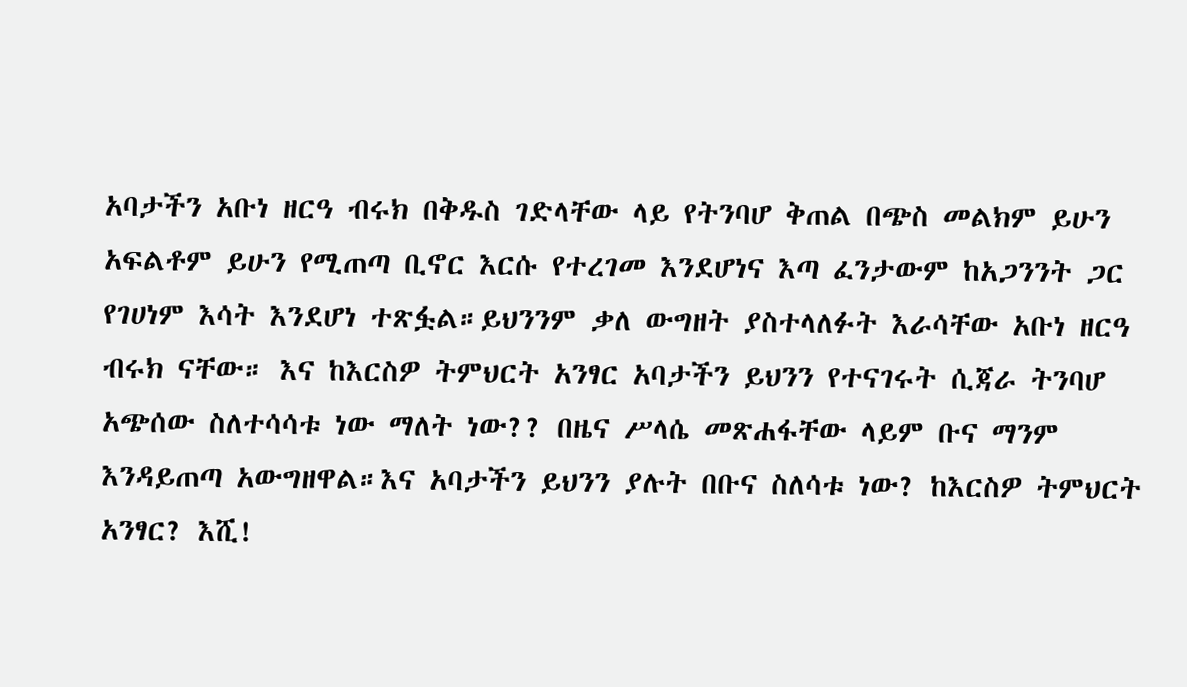አባታችን አቡነ ዘርዓ ብሩክ በቅዱስ ገድላቸው ላይ የትንባሆ ቅጠል በጭስ መልክም ይሁን አፍልቶም ይሁን የሚጠጣ ቢኖር እርሱ የተረገመ እንደሆነና እጣ ፈንታውም ከአጋንንት ጋር የገሀነም እሳት እንደሆነ ተጽፏል።ይህንንም ቃለ ውግዘት ያስተላለፉት እራሳቸው አቡነ ዘርዓ ብሩክ ናቸው። እና ከእርስዎ ትምህርት አንፃር አባታችን ይህንን የተናገሩት ሲጃራ ትንባሆ አጭሰው ስለተሳሳቱ ነው ማለት ነው?? በዜና ሥላሴ መጽሐፋቸው ላይም ቡና ማንም እንዳይጠጣ አውግዘዋል።እና አባታችን ይህንን ያሉት በቡና ስለሳቱ ነው? ከእርስዎ ትምህርት አንፃር? እሺ!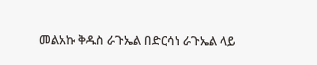መልአኩ ቅዱስ ራጉኤል በድርሳነ ራጉኤል ላይ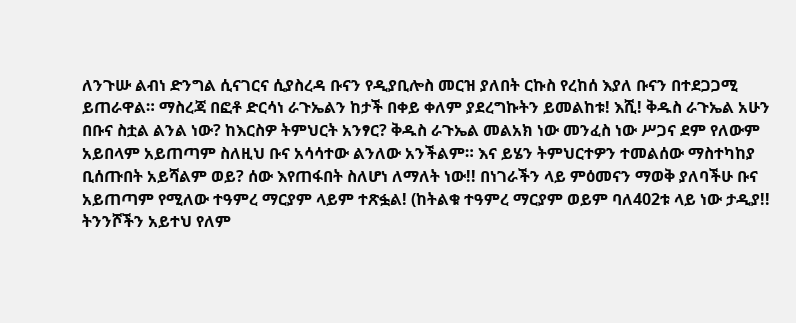ለንጉሡ ልብነ ድንግል ሲናገርና ሲያስረዳ ቡናን የዲያቢሎስ መርዝ ያለበት ርኩስ የረከሰ እያለ ቡናን በተደጋጋሚ ይጠራዋል። ማስረጃ በፎቶ ድርሳነ ራጉኤልን ከታች በቀይ ቀለም ያደረግኩትን ይመልከቱ! እሺ! ቅዱስ ራጉኤል አሁን በቡና ስቷል ልንል ነው? ከእርስዎ ትምህርት አንፃር? ቅዱስ ራጉኤል መልአክ ነው መንፈስ ነው ሥጋና ደም የለውም አይበላም አይጠጣም ስለዚህ ቡና አሳሳተው ልንለው አንችልም። እና ይሄን ትምህርተዎን ተመልሰው ማስተካከያ ቢሰጡበት አይሻልም ወይ? ሰው እየጠፋበት ስለሆነ ለማለት ነው!! በነገራችን ላይ ምዕመናን ማወቅ ያለባችሁ ቡና አይጠጣም የሚለው ተዓምረ ማርያም ላይም ተጽፏል! (ከትልቁ ተዓምረ ማርያም ወይም ባለ402ቱ ላይ ነው ታዲያ!! ትንንሾችን አይተህ የለም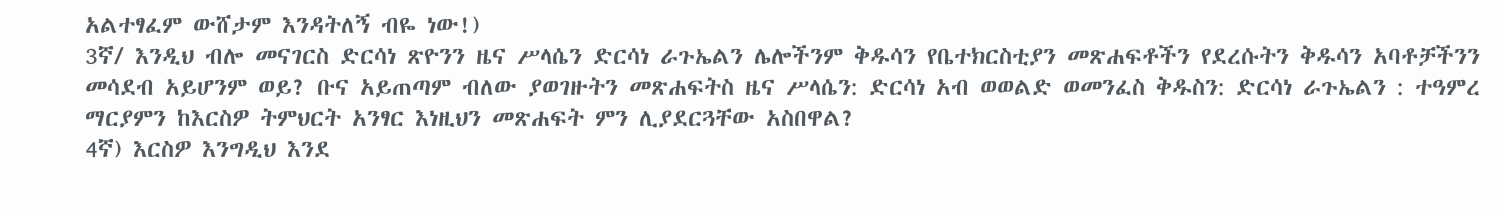አልተፃፈም ውሸታም እንዳትለኝ ብዬ ነው!)
3ኛ/ እንዲህ ብሎ መናገርስ ድርሳነ ጽዮንን ዜና ሥላሴን ድርሳነ ራጉኤልን ሌሎችንም ቅዱሳን የቤተክርስቲያን መጽሐፍቶችን የደረሱትን ቅዱሳን አባቶቻችንን መሳደብ አይሆንም ወይ? ቡና አይጠጣም ብለው ያወገዙትን መጽሐፍትስ ዜና ሥላሴን: ድርሳነ አብ ወወልድ ወመንፈስ ቅዱስን: ድርሳነ ራጉኤልን : ተዓምረ ማርያምን ከእርስዎ ትምህርት አንፃር እነዚህን መጽሐፍት ምን ሊያደርጓቸው አስበዋል?
4ኛ) እርስዎ እንግዲህ እንደ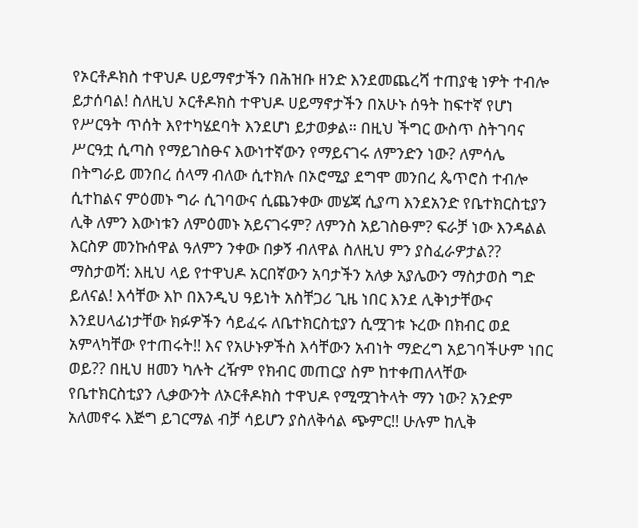የኦርቶዶክስ ተዋህዶ ሀይማኖታችን በሕዝቡ ዘንድ እንደመጨረሻ ተጠያቂ ነዎት ተብሎ ይታሰባል! ስለዚህ ኦርቶዶክስ ተዋህዶ ሀይማኖታችን በአሁኑ ሰዓት ከፍተኛ የሆነ የሥርዓት ጥሰት እየተካሄደባት እንደሆነ ይታወቃል። በዚህ ችግር ውስጥ ስትገባና ሥርዓቷ ሲጣስ የማይገስፁና እውነተኛውን የማይናገሩ ለምንድን ነው? ለምሳሌ በትግራይ መንበረ ሰላማ ብለው ሲተክሉ በኦሮሚያ ደግሞ መንበረ ጴጥሮስ ተብሎ ሲተከልና ምዕመኑ ግራ ሲገባውና ሲጨንቀው መሄጃ ሲያጣ እንደአንድ የቤተክርስቲያን ሊቅ ለምን እውነቱን ለምዕመኑ አይናገሩም? ለምንስ አይገስፁም? ፍራቻ ነው እንዳልል እርስዎ መንኩሰዋል ዓለምን ንቀው በቃኝ ብለዋል ስለዚህ ምን ያስፈራዎታል??
ማስታወሻ: እዚህ ላይ የተዋህዶ አርበኛውን አባታችን አለቃ አያሌውን ማስታወስ ግድ ይለናል! እሳቸው እኮ በእንዲህ ዓይነት አስቸጋሪ ጊዜ ነበር እንደ ሊቅነታቸውና እንደሀላፊነታቸው ክፉዎችን ሳይፈሩ ለቤተክርስቲያን ሲሟገቱ ኑረው በክብር ወደ አምላካቸው የተጠሩት!! እና የአሁኑዎችስ እሳቸውን አብነት ማድረግ አይገባችሁም ነበር ወይ?? በዚህ ዘመን ካሉት ረዥም የክብር መጠርያ ስም ከተቀጠለላቸው የቤተክርስቲያን ሊቃውንት ለኦርቶዶክስ ተዋህዶ የሚሟገትላት ማን ነው? አንድም አለመኖሩ እጅግ ይገርማል ብቻ ሳይሆን ያስለቅሳል ጭምር!! ሁሉም ከሊቅ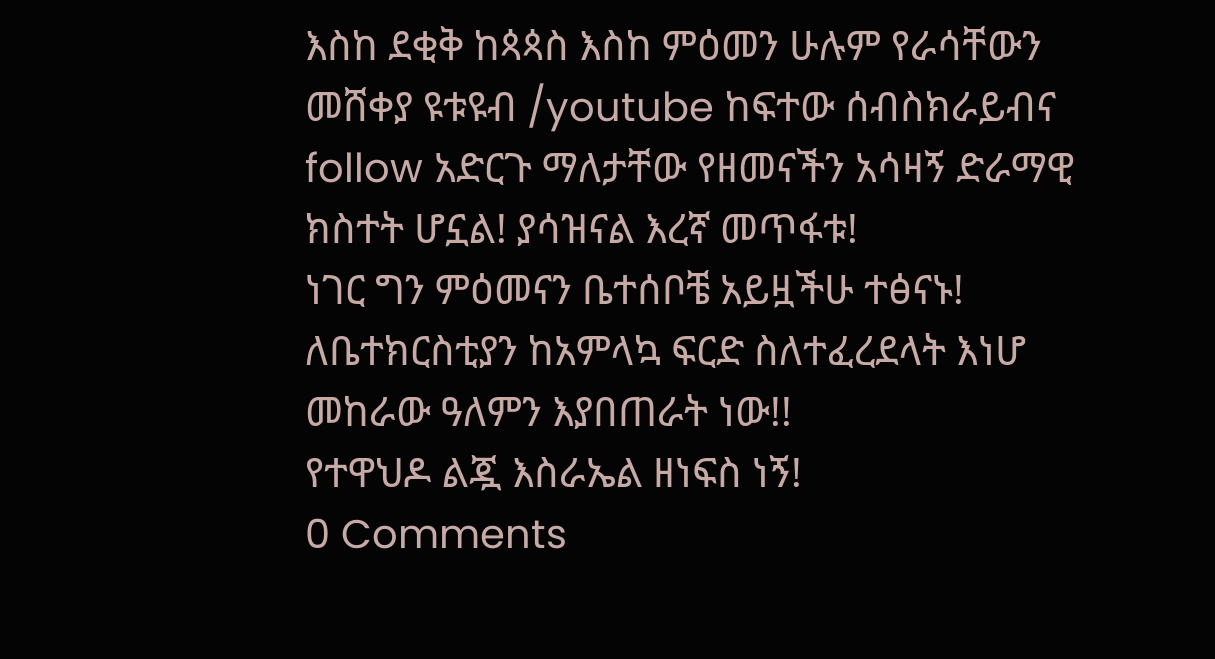እስከ ደቂቅ ከጳጳስ እስከ ምዕመን ሁሉም የራሳቸውን መሸቀያ ዩቱዩብ /youtube ከፍተው ሰብስክራይብና follow አድርጉ ማለታቸው የዘመናችን አሳዛኝ ድራማዊ ክስተት ሆኗል! ያሳዝናል እረኛ መጥፋቱ!
ነገር ግን ምዕመናን ቤተሰቦቼ አይዟችሁ ተፅናኑ! ለቤተክርስቲያን ከአምላኳ ፍርድ ስለተፈረደላት እነሆ መከራው ዓለምን እያበጠራት ነው!!
የተዋህዶ ልጇ እስራኤል ዘነፍስ ነኝ!
0 Comments